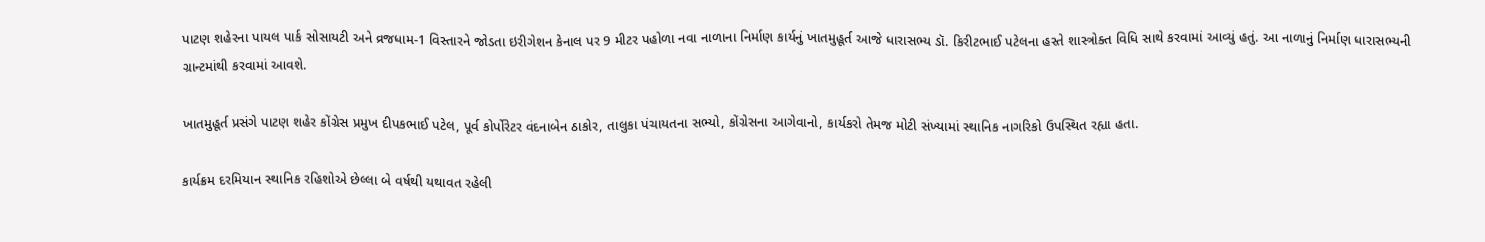પાટણ શહેરના પાયલ પાર્ક સોસાયટી અને વ્રજધામ-1 વિસ્તારને જોડતા ઇરીગેશન કેનાલ પર 9 મીટર પહોળા નવા નાળાના નિર્માણ કાર્યનું ખાતમુહૂર્ત આજે ધારાસભ્ય ડૉ. કિરીટભાઈ પટેલના હસ્તે શાસ્ત્રોક્ત વિધિ સાથે કરવામાં આવ્યું હતું. આ નાળાનું નિર્માણ ધારાસભ્યની ગ્રાન્ટમાંથી કરવામાં આવશે.

ખાતમુહૂર્ત પ્રસંગે પાટણ શહેર કોંગ્રેસ પ્રમુખ દીપકભાઈ પટેલ, પૂર્વ કોર્પોરેટર વંદનાબેન ઠાકોર, તાલુકા પંચાયતના સભ્યો, કોંગ્રેસના આગેવાનો, કાર્યકરો તેમજ મોટી સંખ્યામાં સ્થાનિક નાગરિકો ઉપસ્થિત રહ્યા હતા.

કાર્યક્રમ દરમિયાન સ્થાનિક રહિશોએ છેલ્લા બે વર્ષથી યથાવત રહેલી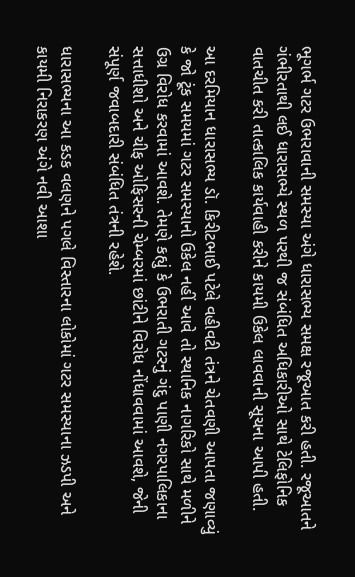ભૂગર્ભ ગટર ઉભરાવાની સમસ્યા અંગે ધારાસભ્ય સમક્ષ રજૂઆત કરી હતી. રજૂઆતને ગંભીરતાથી લઈ ધારાસભ્યે સ્થળ પરથી જ સંબંધિત અધિકારીઓ સાથે ટેલિફોનિક વાતચીત કરી તાત્કાલિક કાર્યવાહી કરીને કાયમી ઉકેલ લાવવાની સૂચના આપી હતી.

આ દરમિયાન ધારાસભ્ય ડૉ. કિરીટભાઈ પટેલે વહીવટી તંત્રને ચેતવણી આપતા જણાવ્યું કે જો ટૂંક સમયમાં ગટર સમસ્યાનો ઉકેલ નહીં આવે તો સ્થાનિક નાગરિકો સાથે મળીને ઉગ્ર વિરોધ કરવામાં આવશે. તેમણે કહ્યું કે ઉભરાતી ગટરનું ગંદુ પાણી નગરપાલિકાના સત્તાધીશો અને ચીફ ઓફિસરની ચેમ્બરમાં છાંટીને વિરોધ નોંધાવવામાં આવશે, જેની સંપૂર્ણ જવાબદારી સંબંધિત તંત્રની રહેશે.

ધારાસભ્યના આ કડક વલણને પગલે વિસ્તારના લોકોમાં ગટર સમસ્યાના ઝડપી અને કાયમી નિરાકરણ અંગે નવી આશા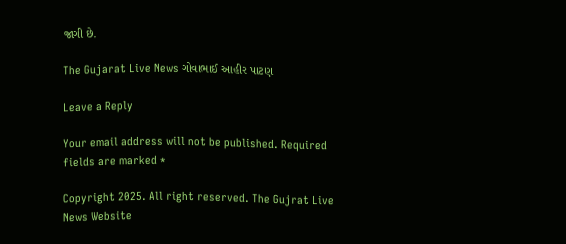જાગી છે.

The Gujarat Live News ગોવાભાઈ આહીર પાટણ

Leave a Reply

Your email address will not be published. Required fields are marked *

Copyright 2025. All right reserved. The Gujrat Live News Website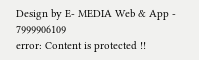Design by E- MEDIA Web & App - 7999906109
error: Content is protected !!